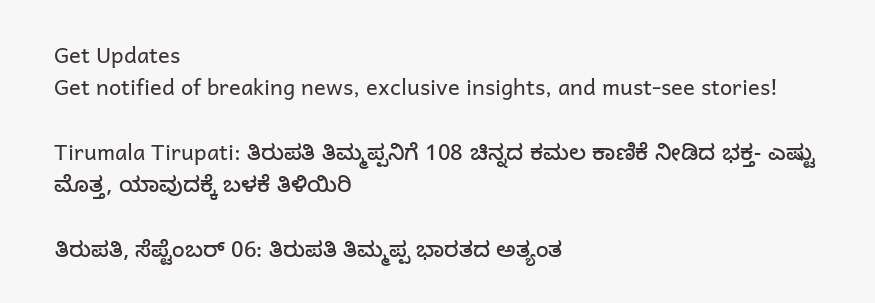Get Updates
Get notified of breaking news, exclusive insights, and must-see stories!

Tirumala Tirupati: ತಿರುಪತಿ ತಿಮ್ಮಪ್ಪನಿಗೆ 108 ಚಿನ್ನದ ಕಮಲ ಕಾಣಿಕೆ ನೀಡಿದ ಭಕ್ತ- ಎಷ್ಟು ಮೊತ್ತ, ಯಾವುದಕ್ಕೆ ಬಳಕೆ ತಿಳಿಯಿರಿ

ತಿರುಪತಿ, ಸೆಪ್ಟೆಂಬರ್‌ 06: ತಿರುಪತಿ ತಿಮ್ಮಪ್ಪ ಭಾರತದ ಅತ್ಯಂತ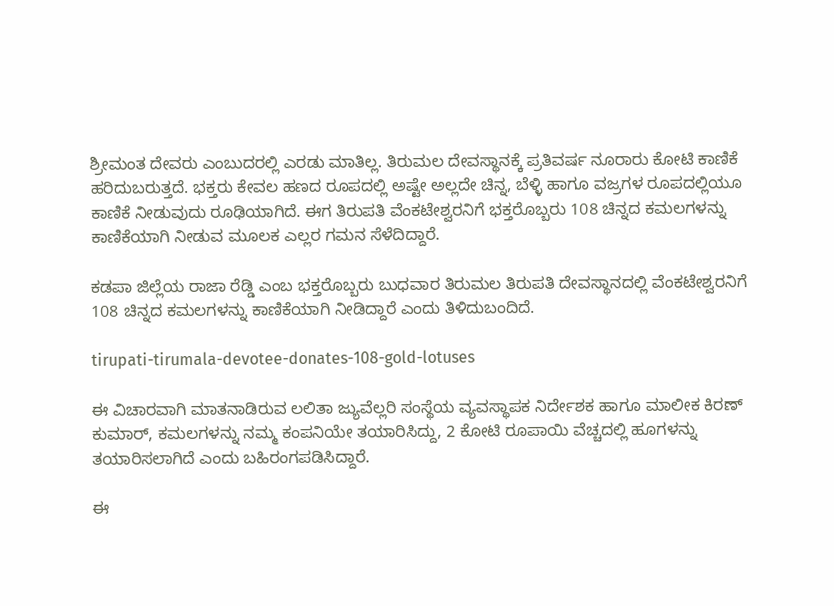ಶ್ರೀಮಂತ ದೇವರು ಎಂಬುದರಲ್ಲಿ ಎರಡು ಮಾತಿಲ್ಲ. ತಿರುಮಲ ದೇವಸ್ಥಾನಕ್ಕೆ ಪ್ರತಿವರ್ಷ ನೂರಾರು ಕೋಟಿ ಕಾಣಿಕೆ ಹರಿದುಬರುತ್ತದೆ. ಭಕ್ತರು ಕೇವಲ ಹಣದ ರೂಪದಲ್ಲಿ ಅಷ್ಟೇ ಅಲ್ಲದೇ ಚಿನ್ನ, ಬೆಳ್ಳಿ ಹಾಗೂ ವಜ್ರಗಳ ರೂಪದಲ್ಲಿಯೂ ಕಾಣಿಕೆ ನೀಡುವುದು ರೂಢಿಯಾಗಿದೆ. ಈಗ ತಿರುಪತಿ ವೆಂಕಟೇಶ್ವರನಿಗೆ ಭಕ್ತರೊಬ್ಬರು 108 ಚಿನ್ನದ ಕಮಲಗಳನ್ನು ಕಾಣಿಕೆಯಾಗಿ ನೀಡುವ ಮೂಲಕ ಎಲ್ಲರ ಗಮನ ಸೆಳೆದಿದ್ದಾರೆ.

ಕಡಪಾ ಜಿಲ್ಲೆಯ ರಾಜಾ ರೆಡ್ಡಿ ಎಂಬ ಭಕ್ತರೊಬ್ಬರು ಬುಧವಾರ ತಿರುಮಲ ತಿರುಪತಿ ದೇವಸ್ಥಾನದಲ್ಲಿ ವೆಂಕಟೇಶ್ವರನಿಗೆ 108 ಚಿನ್ನದ ಕಮಲಗಳನ್ನು ಕಾಣಿಕೆಯಾಗಿ ನೀಡಿದ್ದಾರೆ ಎಂದು ತಿಳಿದುಬಂದಿದೆ.

tirupati-tirumala-devotee-donates-108-gold-lotuses

ಈ ವಿಚಾರವಾಗಿ ಮಾತನಾಡಿರುವ ಲಲಿತಾ ಜ್ಯುವೆಲ್ಲರಿ ಸಂಸ್ಥೆಯ ವ್ಯವಸ್ಥಾಪಕ ನಿರ್ದೇಶಕ ಹಾಗೂ ಮಾಲೀಕ ಕಿರಣ್ ಕುಮಾರ್, ಕಮಲಗಳನ್ನು ನಮ್ಮ ಕಂಪನಿಯೇ ತಯಾರಿಸಿದ್ದು, 2 ಕೋಟಿ ರೂಪಾಯಿ ವೆಚ್ಚದಲ್ಲಿ ಹೂಗಳನ್ನು ತಯಾರಿಸಲಾಗಿದೆ ಎಂದು ಬಹಿರಂಗಪಡಿಸಿದ್ದಾರೆ.

ಈ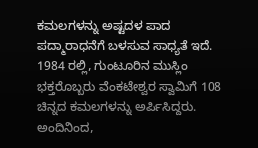ಕಮಲಗಳನ್ನು ಅಷ್ಟದಳ ಪಾದ ಪದ್ಮಾರಾಧನೆಗೆ ಬಳಸುವ ಸಾಧ್ಯತೆ ಇದೆ. 1984 ರಲ್ಲಿ, ಗುಂಟೂರಿನ ಮುಸ್ಲಿಂ ಭಕ್ತರೊಬ್ಬರು ವೆಂಕಟೇಶ್ವರ ಸ್ವಾಮಿಗೆ 108 ಚಿನ್ನದ ಕಮಲಗಳನ್ನು ಅರ್ಪಿಸಿದ್ದರು. ಅಂದಿನಿಂದ,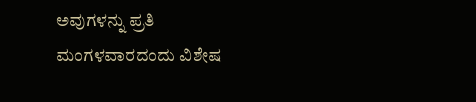ಅವುಗಳನ್ನು ಪ್ರತಿ ಮಂಗಳವಾರದಂದು ವಿಶೇಷ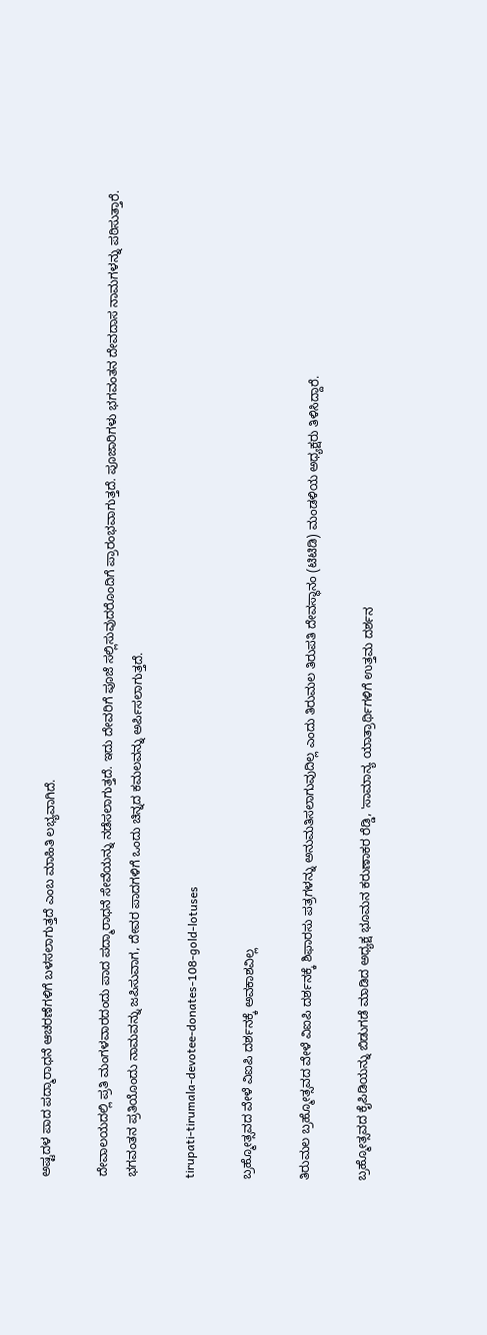ಅಷ್ಟದಳ ಪಾದ ಪದ್ಮಾರಾಧನೆ ಆಚರಣೆಗಳಿಗೆ ಬಳಸಲಾಗುತ್ತದೆ ಎಂಬ ಮಾಹಿತಿ ಲಭ್ಯವಾಗಿದೆ.

ದೇವಾಲಯದಲ್ಲಿ ಪ್ರತಿ ಮಂಗಳವಾರದಂದು ಪಾದ ಪದ್ಮಾರಾಧನೆ ಸೇವೆಯನ್ನು ನಡೆಸಲಾಗುತ್ತದೆ. ಇದು ದೇವರಿಗೆ ಪೂಜೆ ಸಲ್ಲಿಸುವುದರೊಂದಿಗೆ ಪ್ರಾರಂಭವಾಗುತ್ತದೆ. ಪೂಜಾರಿಗಳು ಭಗವಂತನ ದೇವದಾಸ ನಾಮಗಳನ್ನು ಪಠಿಸುತ್ತಾರೆ. ಭಗವಂತನ ಪ್ರತಿಯೊಂದು ನಾಮವನ್ನು ಜಪಿಸುವಾಗ, ದೇವರ ಪಾದಗಳಿಗೆ ಒಂದು ಚಿನ್ನದ ಕಮಲವನ್ನು ಅರ್ಪಿಸಲಾಗುತ್ತದೆ.

tirupati-tirumala-devotee-donates-108-gold-lotuses

ಬ್ರಹ್ಮೋತ್ಸವದ ವೇಳೆ ವಿಐಪಿ ದರ್ಶನಕ್ಕೆ ಅವಕಾಶವಿಲ್ಲ

ತಿರುಮಲ ಬ್ರಹ್ಮೋತ್ಸವದ ವೇಳೆ ವಿಐಪಿ ದರ್ಶನಕ್ಕೆ ಶಿಫಾರಸು ಪತ್ರಗಳನ್ನು ಅನುಮತಿಸಲಾಗುವುದಿಲ್ಲ ಎಂದು ತಿರುಮಲ ತಿರುಪತಿ ದೇವಸ್ಥಾನಂ (ಟಿಟಿಡಿ) ಮಂಡಳಿಯ ಅಧ್ಯಕ್ಷರು ತಿಳಿಸಿದ್ದಾರೆ.

ಬ್ರಹ್ಮೋತ್ಸವದ ಕೈಪಿಡಿಯನ್ನು ಬಿಡುಗಡೆ ಮಾಡಿದ ಅಧ್ಯಕ್ಷ ಭೂಮನ ಕರುಣಾಕರ ರೆಡ್ಡಿ, 'ಸಾಮಾನ್ಯ ಯಾತ್ರಾರ್ಥಿಗಳಿಗೆ ಉತ್ತಮ ದರ್ಶನ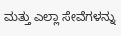ಮತ್ತು ಎಲ್ಲಾ ಸೇವೆಗಳನ್ನು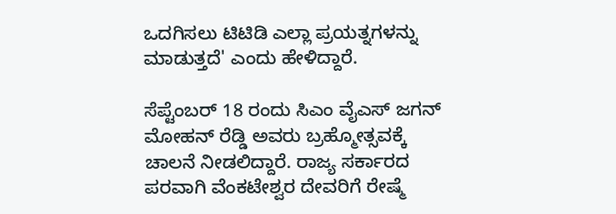ಒದಗಿಸಲು ಟಿಟಿಡಿ ಎಲ್ಲಾ ಪ್ರಯತ್ನಗಳನ್ನು ಮಾಡುತ್ತದೆ' ಎಂದು ಹೇಳಿದ್ದಾರೆ.

ಸೆಪ್ಟೆಂಬರ್ 18 ರಂದು ಸಿಎಂ ವೈಎಸ್ ಜಗನ್ ಮೋಹನ್ ರೆಡ್ಡಿ ಅವರು ಬ್ರಹ್ಮೋತ್ಸವಕ್ಕೆ ಚಾಲನೆ ನೀಡಲಿದ್ದಾರೆ. ರಾಜ್ಯ ಸರ್ಕಾರದ ಪರವಾಗಿ ವೆಂಕಟೇಶ್ವರ ದೇವರಿಗೆ ರೇಷ್ಮೆ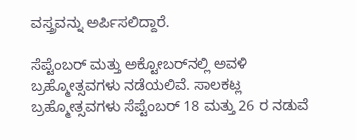ವಸ್ತ್ರವನ್ನು ಅರ್ಪಿಸಲಿದ್ದಾರೆ.

ಸೆಪ್ಟೆಂಬರ್ ಮತ್ತು ಅಕ್ಟೋಬರ್‌ನಲ್ಲಿ ಅವಳಿ ಬ್ರಹ್ಮೋತ್ಸವಗಳು ನಡೆಯಲಿವೆ. ಸಾಲಕಟ್ಲ ಬ್ರಹ್ಮೋತ್ಸವಗಳು ಸೆಪ್ಟೆಂಬರ್ 18 ಮತ್ತು 26 ರ ನಡುವೆ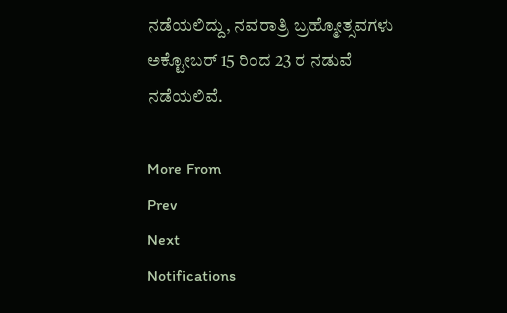ನಡೆಯಲಿದ್ದು, ನವರಾತ್ರಿ ಬ್ರಹ್ಮೋತ್ಸವಗಳು ಅಕ್ಟೋಬರ್ 15 ರಿಂದ 23 ರ ನಡುವೆ ನಡೆಯಲಿವೆ.

More From
Prev
Next
Notifications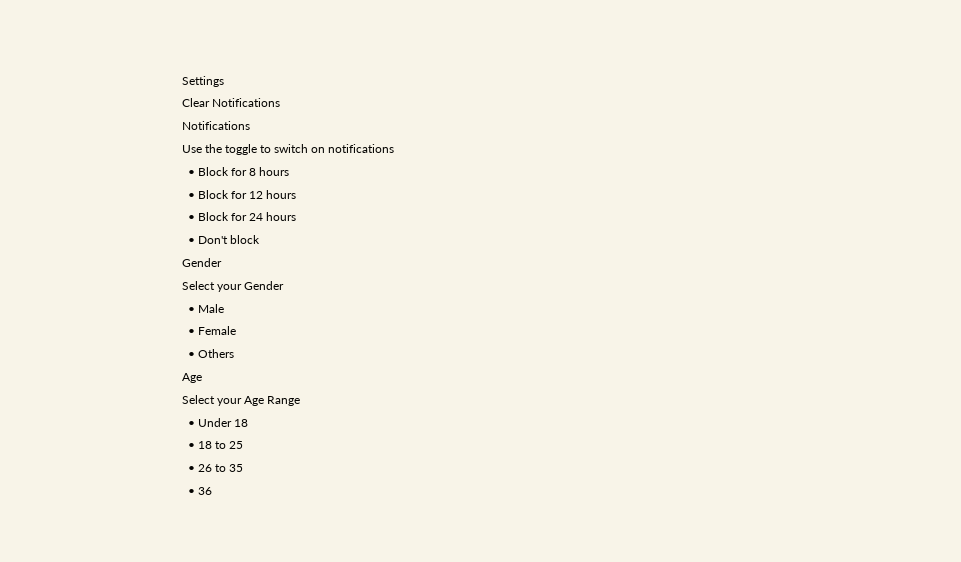Settings
Clear Notifications
Notifications
Use the toggle to switch on notifications
  • Block for 8 hours
  • Block for 12 hours
  • Block for 24 hours
  • Don't block
Gender
Select your Gender
  • Male
  • Female
  • Others
Age
Select your Age Range
  • Under 18
  • 18 to 25
  • 26 to 35
  • 36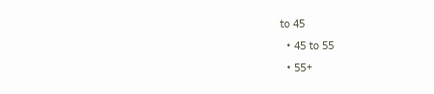to 45
  • 45 to 55
  • 55+